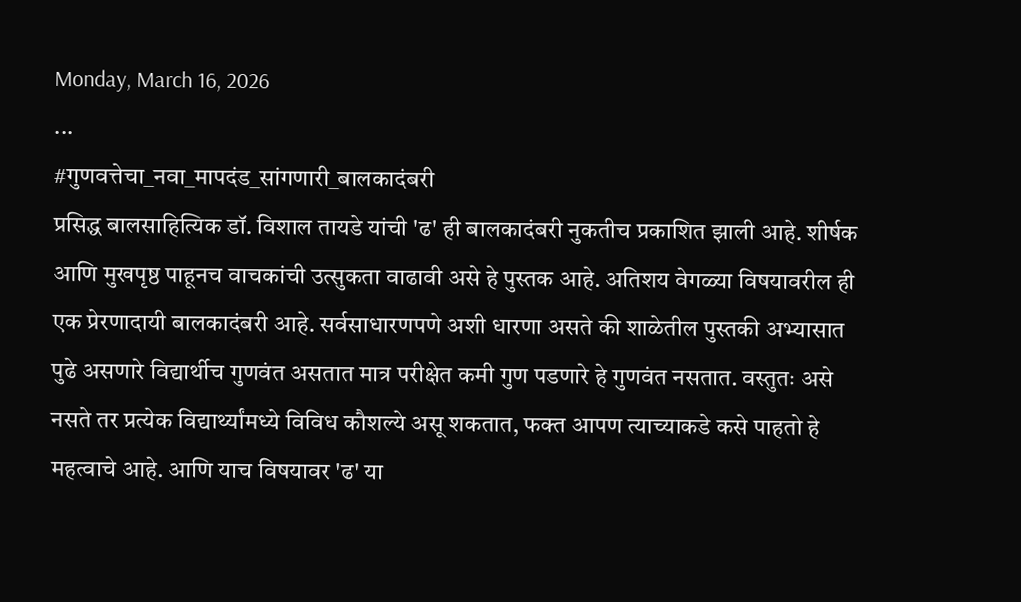Monday, March 16, 2026
...
#गुणवत्तेचा_नवा_मापदंड_सांगणारी_बालकादंबरी
प्रसिद्ध बालसाहित्यिक डॉ. विशाल तायडे यांची 'ढ' ही बालकादंबरी नुकतीच प्रकाशित झाली आहे. शीर्षक आणि मुखपृष्ठ पाहूनच वाचकांची उत्सुकता वाढावी असे हे पुस्तक आहे. अतिशय वेगळ्या विषयावरील ही एक प्रेरणादायी बालकादंबरी आहे. सर्वसाधारणपणे अशी धारणा असते की शाळेतील पुस्तकी अभ्यासात पुढे असणारे विद्यार्थीच गुणवंत असतात मात्र परीक्षेत कमी गुण पडणारे हे गुणवंत नसतात. वस्तुतः असे नसते तर प्रत्येक विद्यार्थ्यांमध्ये विविध कौशल्ये असू शकतात, फक्त आपण त्याच्याकडे कसे पाहतो हे महत्वाचे आहे. आणि याच विषयावर 'ढ' या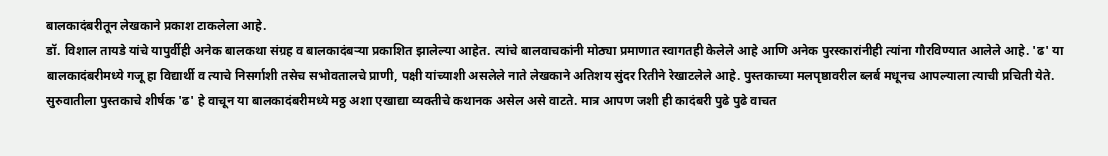बालकादंबरीतून लेखकाने प्रकाश टाकलेला आहे.
डॉ. विशाल तायडे यांचे यापुर्वीही अनेक बालकथा संग्रह व बालकादंबऱ्या प्रकाशित झालेल्या आहेत. त्यांचे बालवाचकांनी मोठ्या प्रमाणात स्वागतही केलेले आहे आणि अनेक पुरस्कारांनीही त्यांना गौरविण्यात आलेले आहे. 'ढ' या बालकादंबरीमध्ये गजू हा विद्यार्थी व त्याचे निसर्गाशी तसेच सभोवतालचे प्राणी, पक्षी यांच्याशी असलेले नाते लेखकाने अतिशय सुंदर रितीने रेखाटलेले आहे. पुस्तकाच्या मलपृष्ठावरील ब्लर्ब मधूनच आपल्याला त्याची प्रचिती येते. सुरुवातीला पुस्तकाचे शीर्षक 'ढ' हे वाचून या बालकादंबरीमध्ये मठ्ठ अशा एखाद्या व्यक्तीचे कथानक असेल असे वाटते. मात्र आपण जशी ही कादंबरी पुढे पुढे वाचत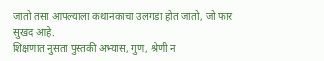जातो तसा आपल्याला कथानकाचा उलगडा होत जातो, जो फार सुखद आहे.
शिक्षणात नुसता पुस्तकी अभ्यास, गुण, श्रेणी न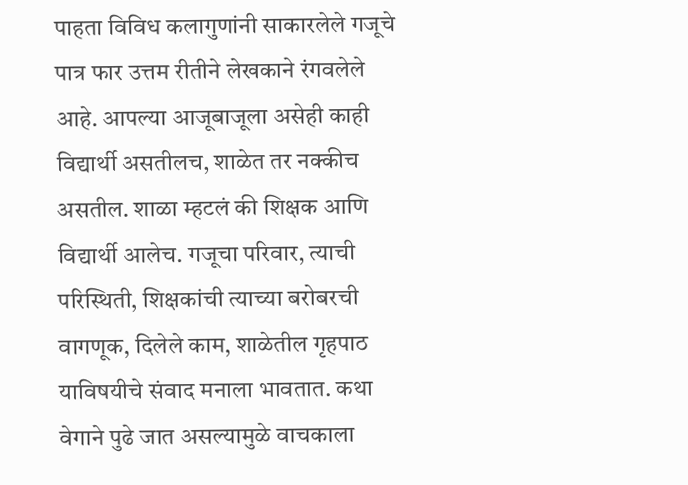पाहता विविध कलागुणांनी साकारलेले गजूचे पात्र फार उत्तम रीतीने लेखकाने रंगवलेले आहे. आपल्या आजूबाजूला असेही काही विद्यार्थी असतीलच, शाळेत तर नक्कीच असतील. शाळा म्हटलं की शिक्षक आणि विद्यार्थी आलेच. गजूचा परिवार, त्याची परिस्थिती, शिक्षकांची त्याच्या बरोबरची वागणूक, दिलेले काम, शाळेतील गृहपाठ याविषयीचे संवाद मनाला भावतात. कथा वेगाने पुढे जात असल्यामुळे वाचकाला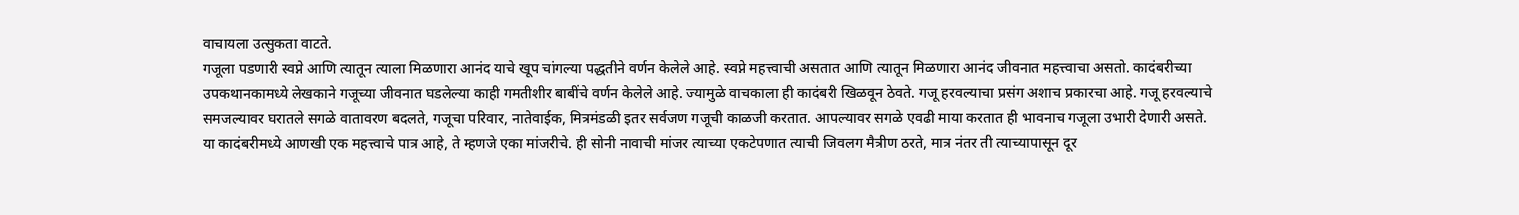वाचायला उत्सुकता वाटते.
गजूला पडणारी स्वप्ने आणि त्यातून त्याला मिळणारा आनंद याचे खूप चांगल्या पद्धतीने वर्णन केलेले आहे. स्वप्ने महत्त्वाची असतात आणि त्यातून मिळणारा आनंद जीवनात महत्त्वाचा असतो. कादंबरीच्या उपकथानकामध्ये लेखकाने गजूच्या जीवनात घडलेल्या काही गमतीशीर बाबींचे वर्णन केलेले आहे. ज्यामुळे वाचकाला ही कादंबरी खिळवून ठेवते. गजू हरवल्याचा प्रसंग अशाच प्रकारचा आहे. गजू हरवल्याचे समजल्यावर घरातले सगळे वातावरण बदलते, गजूचा परिवार, नातेवाईक, मित्रमंडळी इतर सर्वजण गजूची काळजी करतात. आपल्यावर सगळे एवढी माया करतात ही भावनाच गजूला उभारी देणारी असते.
या कादंबरीमध्ये आणखी एक महत्त्वाचे पात्र आहे, ते म्हणजे एका मांजरीचे. ही सोनी नावाची मांजर त्याच्या एकटेपणात त्याची जिवलग मैत्रीण ठरते, मात्र नंतर ती त्याच्यापासून दूर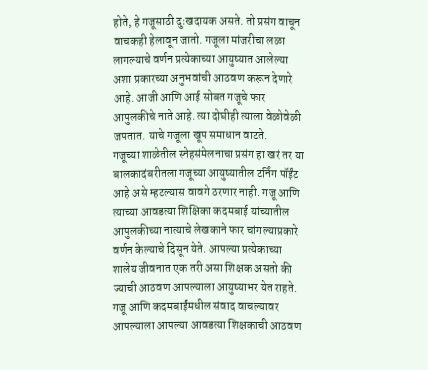होते, हे गजूसाठी दुःखदायक असते. तो प्रसंग वाचून वाचकही हेलावून जातो. गजूला मांजरीचा लळा लागल्याचे वर्णन प्रत्येकाच्या आयुष्यात आलेल्या अशा प्रकारच्या अनुभवांची आठवण करून देणारे आहे. आजी आणि आई सोबत गजूचे फार आपुलकीचे नाते आहे. त्या दोघीही त्याला वेळोवेळी जपतात. याचे गजूला खूप समाधान वाटते.
गजूच्या शाळेतील स्नेहसंमेलनाचा प्रसंग हा खरं तर या बालकादंबरीतला गजूच्या आयुष्यातील टर्निंग पॉईंट आहे असे म्हटल्यास वावगे ठरणार नाही. गजू आणि त्याच्या आवडत्या शिक्षिका कदमबाई यांच्यातील आपुलकीच्या नात्याचे लेखकाने फार चांगल्याप्रकारे वर्णन केल्याचे दिसून येते. आपल्या प्रत्येकाच्या शालेय जीवनात एक तरी असा शिक्षक असतो की ज्याची आठवण आपल्याला आयुष्याभर येत राहते. गजू आणि कदमबाईंमधील संवाद वाचल्यावर आपल्याला आपल्या आवडत्या शिक्षकाची आठवण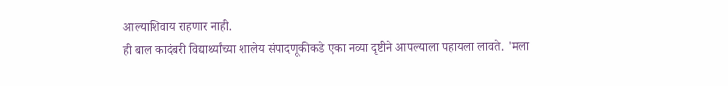आल्याशिवाय राहणार नाही.
ही बाल कादंबरी विद्यार्थ्यांच्या शालेय संपादणूकीकडे एका नव्या दृष्टीने आपल्याला पहायला लावते. 'मला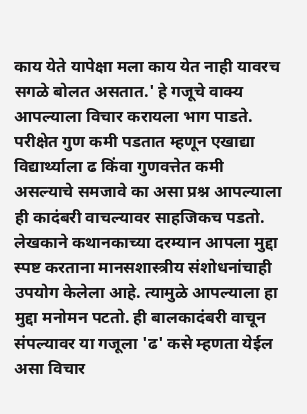काय येते यापेक्षा मला काय येत नाही यावरच सगळे बोलत असतात.' हे गजूचे वाक्य आपल्याला विचार करायला भाग पाडते. परीक्षेत गुण कमी पडतात म्हणून एखाद्या विद्यार्थ्याला ढ किंवा गुणवत्तेत कमी असल्याचे समजावे का असा प्रश्न आपल्याला ही कादंबरी वाचल्यावर साहजिकच पडतो. लेखकाने कथानकाच्या दरम्यान आपला मुद्दा स्पष्ट करताना मानसशास्त्रीय संशोधनांचाही उपयोग केलेला आहे. त्यामुळे आपल्याला हा मुद्दा मनोमन पटतो. ही बालकादंबरी वाचून संपल्यावर या गजूला 'ढ' कसे म्हणता येईल असा विचार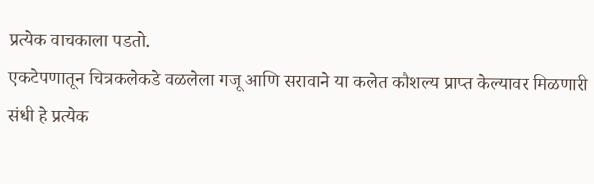प्रत्येक वाचकाला पडतो.
एकटेपणातून चित्रकलेकडे वळलेला गजू आणि सरावाने या कलेत कौशल्य प्राप्त केल्यावर मिळणारी संधी हे प्रत्येक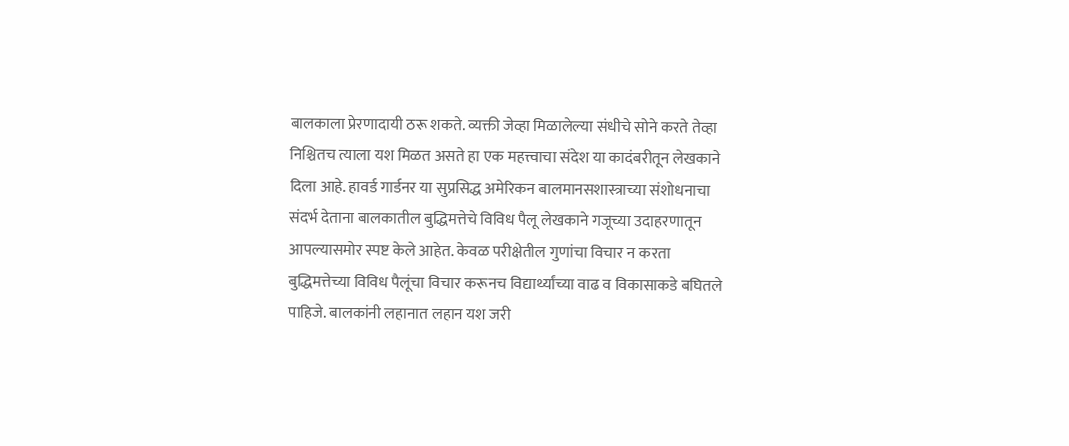बालकाला प्रेरणादायी ठरू शकते. व्यक्ती जेव्हा मिळालेल्या संधीचे सोने करते तेव्हा निश्चितच त्याला यश मिळत असते हा एक महत्त्वाचा संदेश या कादंबरीतून लेखकाने दिला आहे. हावर्ड गार्डनर या सुप्रसिद्ध अमेरिकन बालमानसशास्त्राच्या संशोधनाचा संदर्भ देताना बालकातील बुद्धिमत्तेचे विविध पैलू लेखकाने गजूच्या उदाहरणातून आपल्यासमोर स्पष्ट केले आहेत. केवळ परीक्षेतील गुणांचा विचार न करता बुद्धिमत्तेच्या विविध पैलूंचा विचार करूनच विद्यार्थ्यांच्या वाढ व विकासाकडे बघितले पाहिजे. बालकांनी लहानात लहान यश जरी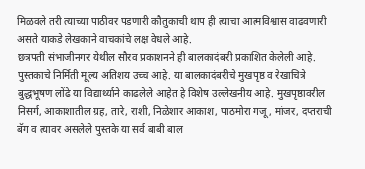मिळवले तरी त्याच्या पाठीवर पडणारी कौतुकाची थाप ही त्याचा आत्मविश्वास वाढवणारी असते याकडे लेखकाने वाचकांचे लक्ष वेधले आहे.
छत्रपती संभाजीनगर येथील सौरव प्रकाशनने ही बालकादंबरी प्रकाशित केलेली आहे. पुस्तकाचे निर्मिती मूल्य अतिशय उच्च आहे. या बालकादंबरीचे मुखपृष्ठ व रेखाचित्रे बुद्धभूषण लोंढे या विद्यार्थ्याने काढलेले आहेत हे विशेष उल्लेखनीय आहे. मुखपृष्ठावरील निसर्ग, आकाशातील ग्रह, तारे, राशी, निळेशार आकाश, पाठमोरा गजू, मांजर, दप्तराची बॅग व त्यावर असलेले पुस्तके या सर्व बाबी बाल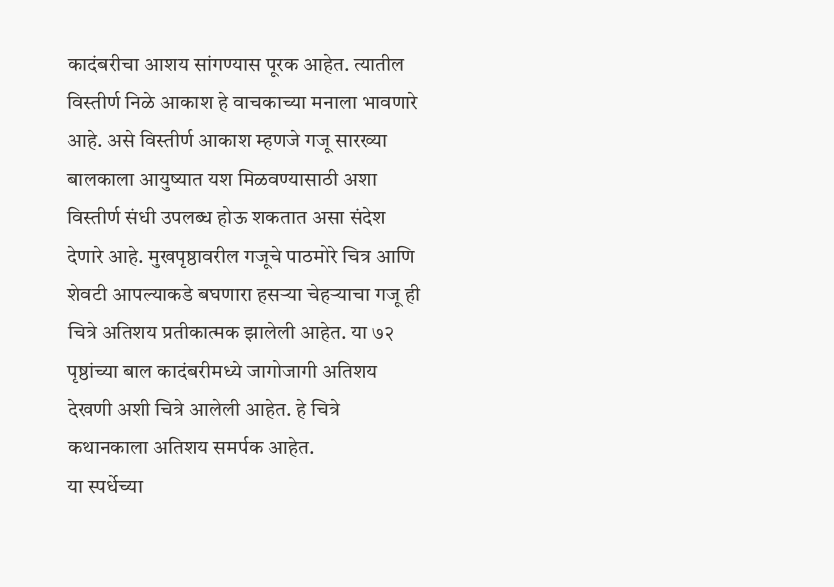कादंबरीचा आशय सांगण्यास पूरक आहेत. त्यातील विस्तीर्ण निळे आकाश हे वाचकाच्या मनाला भावणारे आहे. असे विस्तीर्ण आकाश म्हणजे गजू सारख्या बालकाला आयुष्यात यश मिळवण्यासाठी अशा विस्तीर्ण संधी उपलब्ध होऊ शकतात असा संदेश देणारे आहे. मुखपृष्ठावरील गजूचे पाठमोरे चित्र आणि शेवटी आपल्याकडे बघणारा हसऱ्या चेहऱ्याचा गजू ही चित्रे अतिशय प्रतीकात्मक झालेली आहेत. या ७२ पृष्ठांच्या बाल कादंबरीमध्ये जागोजागी अतिशय देखणी अशी चित्रे आलेली आहेत. हे चित्रे कथानकाला अतिशय समर्पक आहेत.
या स्पर्धेच्या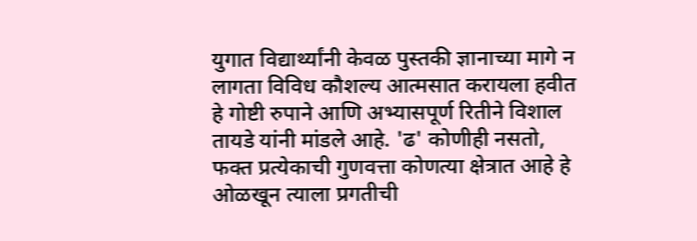युगात विद्यार्थ्यांनी केवळ पुस्तकी ज्ञानाच्या मागे न लागता विविध कौशल्य आत्मसात करायला हवीत हे गोष्टी रुपाने आणि अभ्यासपूर्ण रितीने विशाल तायडे यांनी मांडले आहे. 'ढ' कोणीही नसतो, फक्त प्रत्येकाची गुणवत्ता कोणत्या क्षेत्रात आहे हे ओळखून त्याला प्रगतीची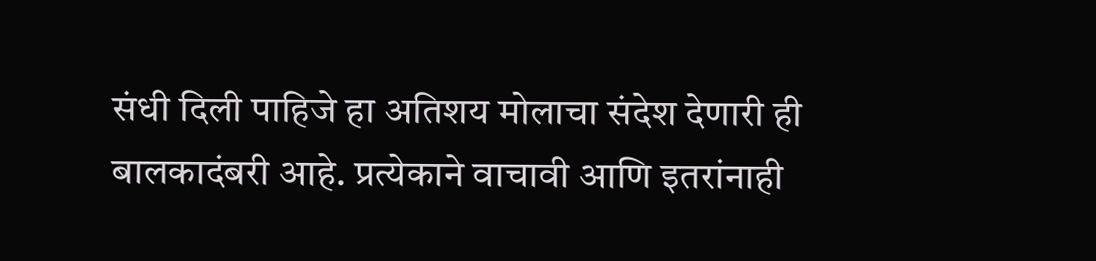संधी दिली पाहिजे हा अतिशय मोलाचा संदेश देणारी ही बालकादंबरी आहे. प्रत्येकाने वाचावी आणि इतरांनाही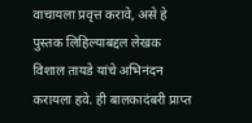वाचायला प्रवृत्त करावे, असे हे पुस्तक लिहिल्याबद्दल लेखक विशाल तायडे यांचे अभिनंदन करायला हवे. ही बालकादंबरी प्राप्त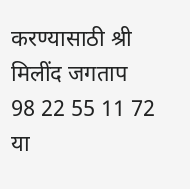करण्यासाठी श्री मिलींद जगताप 98 22 55 11 72 या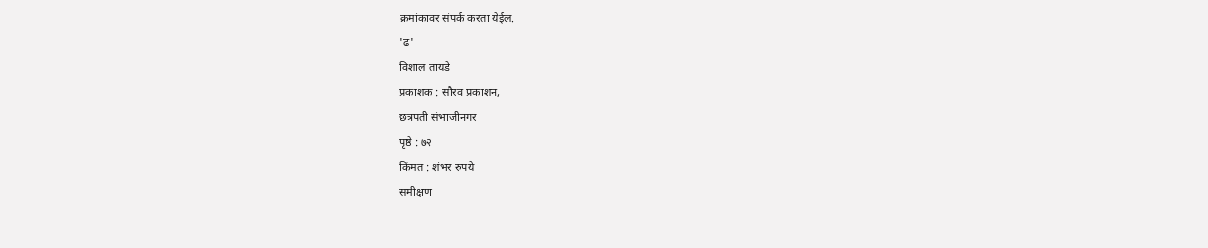क्रमांकावर संपर्क करता येईल.
'ढ'
विशाल तायडे
प्रकाशक : सौरव प्रकाशन,
छत्रपती संभाजीनगर
पृष्ठे : ७२
किंमत : शंभर रुपये
समीक्षण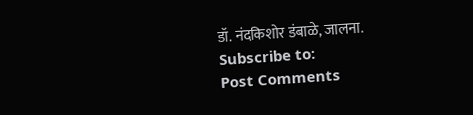डॉ. नंदकिशोर डंबाळे, जालना.
Subscribe to:
Post Comments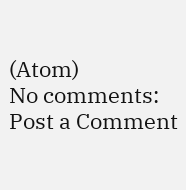(Atom)
No comments:
Post a Comment